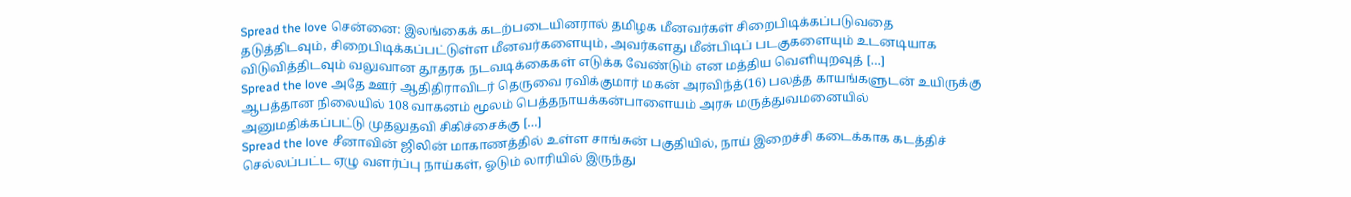Spread the love சென்னை: இலங்கைக் கடற்படையினரால் தமிழக மீனவர்கள் சிறைபிடிக்கப்படுவதை தடுத்திடவும், சிறைபிடிக்கப்பட்டுள்ள மீனவர்களையும், அவர்களது மீன்பிடிப் படகுகளையும் உடனடியாக விடுவித்திடவும் வலுவான தூதரக நடவடிக்கைகள் எடுக்க வேண்டும் என மத்திய வெளியுறவுத் […]
Spread the love அதே ஊர் ஆதிதிராவிடர் தெருவை ரவிக்குமார் மகன் அரவிந்த்(16) பலத்த காயங்களுடன் உயிருக்கு ஆபத்தான நிலையில் 108 வாகனம் மூலம் பெத்தநாயக்கன்பாளையம் அரசு மருத்துவமனையில் அனுமதிக்கப்பட்டு முதலுதவி சிகிச்சைக்கு […]
Spread the love சீனாவின் ஜிலின் மாகாணத்தில் உள்ள சாங்சுன் பகுதியில், நாய் இறைச்சி கடைக்காக கடத்திச் செல்லப்பட்ட ஏழு வளர்ப்பு நாய்கள், ஓடும் லாரியில் இருந்து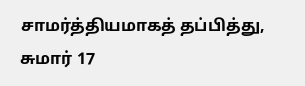சாமர்த்தியமாகத் தப்பித்து, சுமார் 17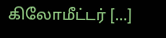கிலோமீட்டர் […]